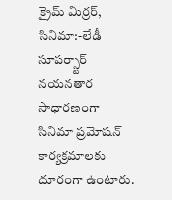క్రైమ్ మిర్రర్, సినిమా:-లేడీ సూపర్స్టార్ నయనతార సాధారణంగా సినిమా ప్రమోషన్ కార్యక్రమాలకు దూరంగా ఉంటారు.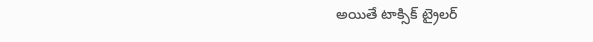అయితే టాక్సిక్ ట్రైలర్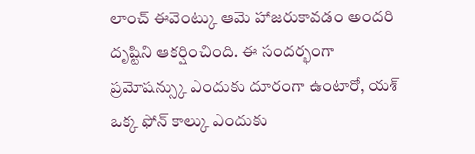లాంచ్ ఈవెంట్కు ఆమె హాజరుకావడం అందరి దృష్టిని ఆకర్షించింది. ఈ సందర్భంగా ప్రమోషన్స్కు ఎందుకు దూరంగా ఉంటారో, యశ్ ఒక్క ఫోన్ కాల్కు ఎందుకు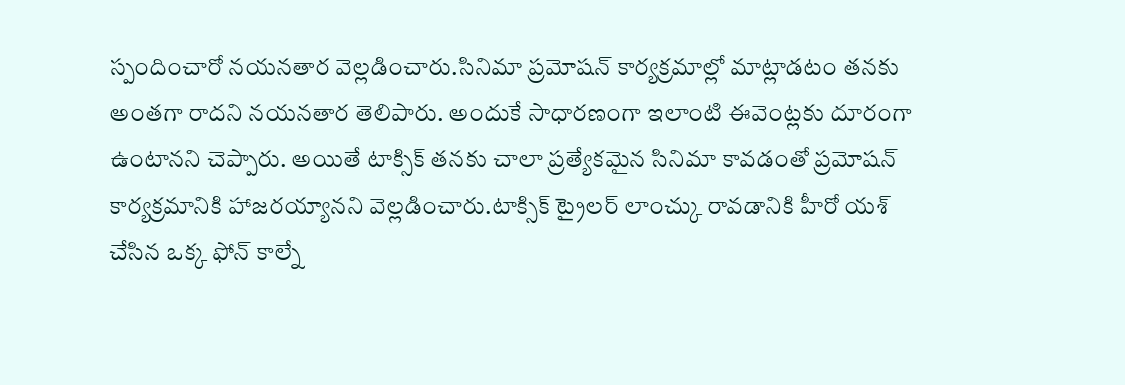స్పందించారో నయనతార వెల్లడించారు.సినిమా ప్రమోషన్ కార్యక్రమాల్లో మాట్లాడటం తనకు అంతగా రాదని నయనతార తెలిపారు. అందుకే సాధారణంగా ఇలాంటి ఈవెంట్లకు దూరంగా ఉంటానని చెప్పారు. అయితే టాక్సిక్ తనకు చాలా ప్రత్యేకమైన సినిమా కావడంతో ప్రమోషన్ కార్యక్రమానికి హాజరయ్యానని వెల్లడించారు.టాక్సిక్ ట్రైలర్ లాంచ్కు రావడానికి హీరో యశ్ చేసిన ఒక్క ఫోన్ కాల్నే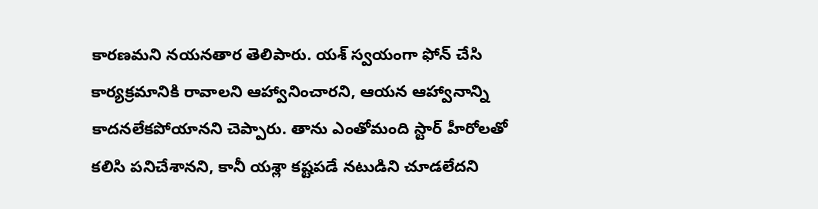కారణమని నయనతార తెలిపారు. యశ్ స్వయంగా ఫోన్ చేసి కార్యక్రమానికి రావాలని ఆహ్వానించారని, ఆయన ఆహ్వానాన్ని కాదనలేకపోయానని చెప్పారు. తాను ఎంతోమంది స్టార్ హీరోలతో కలిసి పనిచేశానని, కానీ యశ్లా కష్టపడే నటుడిని చూడలేదని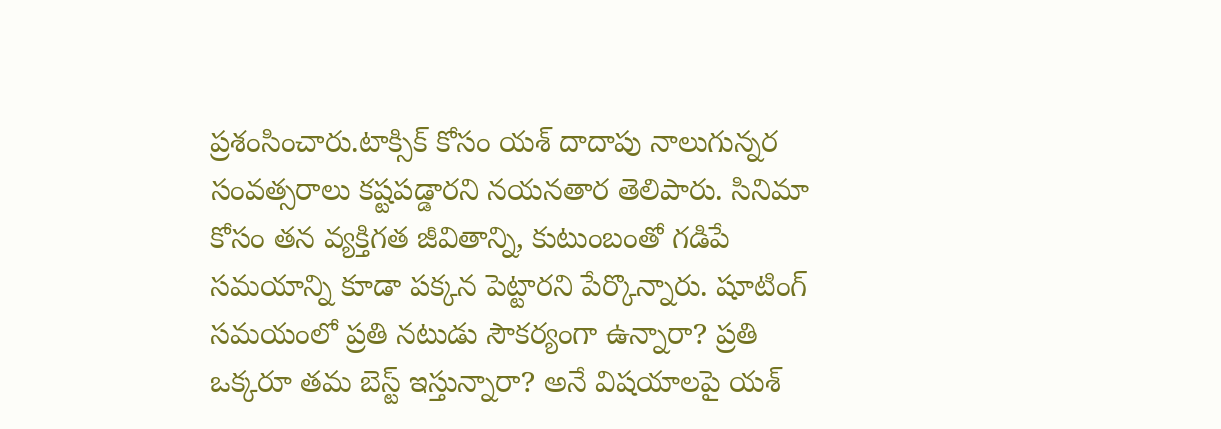ప్రశంసించారు.టాక్సిక్ కోసం యశ్ దాదాపు నాలుగున్నర సంవత్సరాలు కష్టపడ్డారని నయనతార తెలిపారు. సినిమా కోసం తన వ్యక్తిగత జీవితాన్ని, కుటుంబంతో గడిపే సమయాన్ని కూడా పక్కన పెట్టారని పేర్కొన్నారు. షూటింగ్ సమయంలో ప్రతి నటుడు సౌకర్యంగా ఉన్నారా? ప్రతి ఒక్కరూ తమ బెస్ట్ ఇస్తున్నారా? అనే విషయాలపై యశ్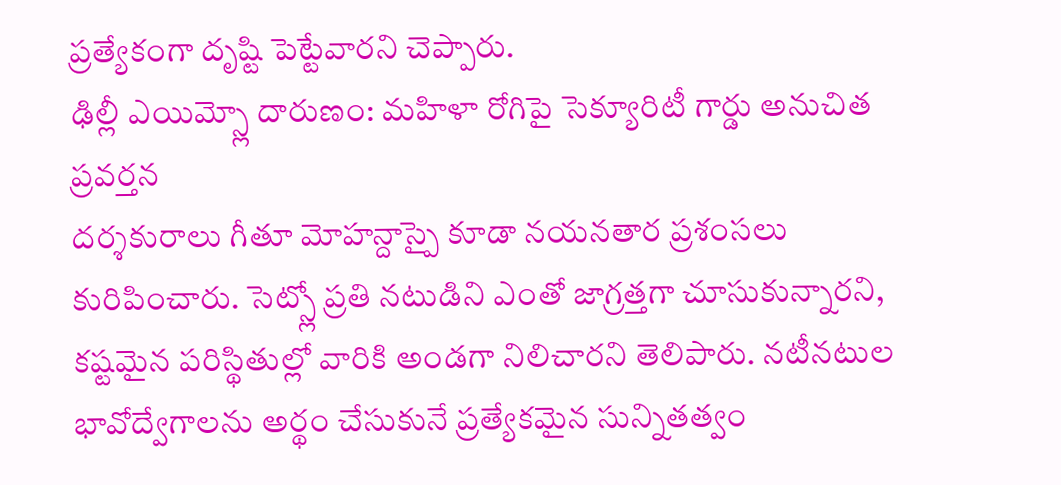ప్రత్యేకంగా దృష్టి పెట్టేవారని చెప్పారు.
ఢిల్లీ ఎయిమ్స్లో దారుణం: మహిళా రోగిపై సెక్యూరిటీ గార్డు అనుచిత ప్రవర్తన
దర్శకురాలు గీతూ మోహన్దాస్పై కూడా నయనతార ప్రశంసలు కురిపించారు. సెట్స్లో ప్రతి నటుడిని ఎంతో జాగ్రత్తగా చూసుకున్నారని, కష్టమైన పరిస్థితుల్లో వారికి అండగా నిలిచారని తెలిపారు. నటీనటుల భావోద్వేగాలను అర్థం చేసుకునే ప్రత్యేకమైన సున్నితత్వం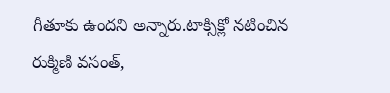గీతూకు ఉందని అన్నారు.టాక్సిక్లో నటించిన రుక్మిణి వసంత్,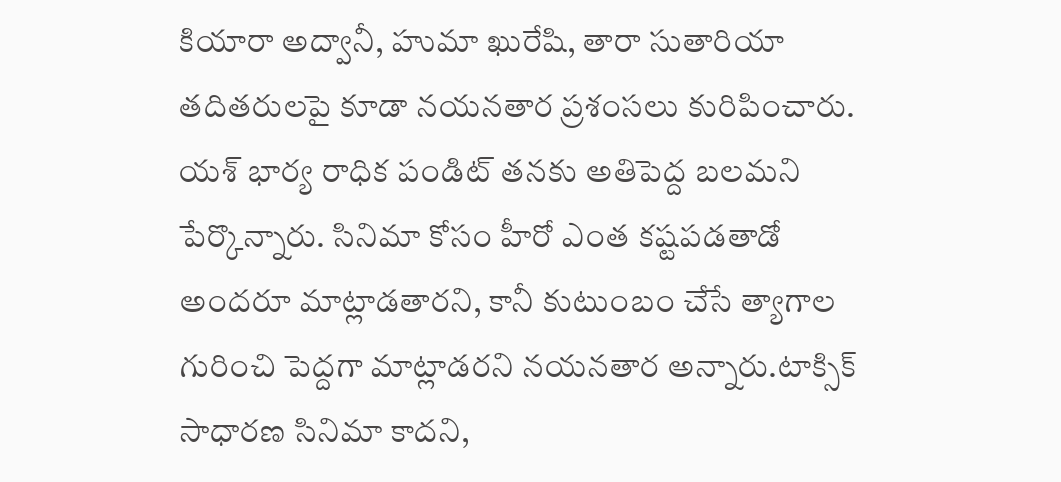కియారా అద్వానీ, హుమా ఖురేషి, తారా సుతారియా తదితరులపై కూడా నయనతార ప్రశంసలు కురిపించారు. యశ్ భార్య రాధిక పండిట్ తనకు అతిపెద్ద బలమని పేర్కొన్నారు. సినిమా కోసం హీరో ఎంత కష్టపడతాడో అందరూ మాట్లాడతారని, కానీ కుటుంబం చేసే త్యాగాల గురించి పెద్దగా మాట్లాడరని నయనతార అన్నారు.టాక్సిక్ సాధారణ సినిమా కాదని,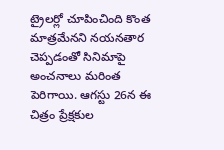ట్రైలర్లో చూపించింది కొంత మాత్రమేనని నయనతార చెప్పడంతో సినిమాపై అంచనాలు మరింత పెరిగాయి. ఆగస్టు 26న ఈ చిత్రం ప్రేక్షకుల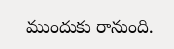ముందుకు రానుంది.